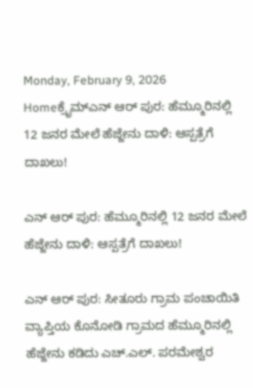Monday, February 9, 2026
Homeಕ್ರೈಮ್ಎನ್‌ ಆರ್‌ ಪುರ: ಹೆಮ್ಮೂರಿನಲ್ಲಿ 12 ಜನರ ಮೇಲೆ ಹೆಜ್ಜೇನು ದಾಳಿ: ಆಸ್ಪತ್ರೆಗೆ ದಾಖಲು!

ಎನ್‌ ಆರ್‌ ಪುರ: ಹೆಮ್ಮೂರಿನಲ್ಲಿ 12 ಜನರ ಮೇಲೆ ಹೆಜ್ಜೇನು ದಾಳಿ: ಆಸ್ಪತ್ರೆಗೆ ದಾಖಲು!

ಎನ್‌ ಆರ್‌ ಪುರ: ಸೀತೂರು ಗ್ರಾಮ ಪಂಚಾಯಿತಿ ವ್ಯಾಪ್ತಿಯ ಕೊನೋಡಿ ಗ್ರಾಮದ ಹೆಮ್ಮೂರಿನಲ್ಲಿ ಹೆಜ್ಜೇನು ಕಡಿದು ಎಚ್‌.ಎಲ್. ಪರಮೇಶ್ವರ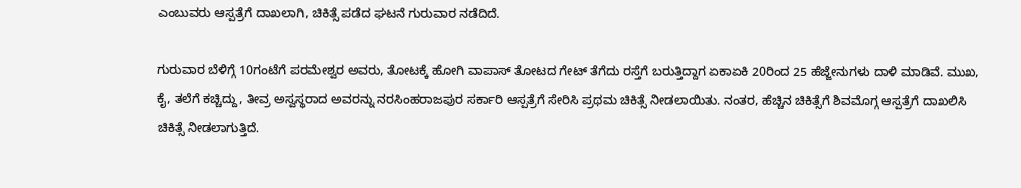ಎಂಬುವರು ಆಸ್ಪತ್ರೆಗೆ ದಾಖಲಾಗಿ, ಚಿಕಿತ್ಸೆ ಪಡೆದ ಘಟನೆ ಗುರುವಾರ ನಡೆದಿದೆ.

ಗುರುವಾರ ಬೆಳಿಗ್ಗೆ 10ಗಂಟೆಗೆ ಪರಮೇಶ್ವರ ಅವರು, ತೋಟಕ್ಕೆ ಹೋಗಿ ವಾಪಾಸ್‌ ತೋಟದ ಗೇಟ್‌ ತೆಗೆದು ರಸ್ತೆಗೆ ಬರುತ್ತಿದ್ದಾಗ ಏಕಾಏಕಿ 20ರಿಂದ 25 ಹೆಜ್ಜೇನುಗಳು ದಾಳಿ ಮಾಡಿವೆ. ಮುಖ, ಕೈ, ತಲೆಗೆ ಕಚ್ಚಿದ್ದು, ತೀವ್ರ ಅಸ್ವಸ್ಥರಾದ ಅವರನ್ನು ನರಸಿಂಹರಾಜಪುರ ಸರ್ಕಾರಿ ಆಸ್ಪತ್ರೆಗೆ ಸೇರಿಸಿ ಪ್ರಥಮ ಚಿಕಿತ್ಸೆ ನೀಡಲಾಯಿತು. ನಂತರ, ಹೆಚ್ಚಿನ ಚಿಕಿತ್ಸೆಗೆ ಶಿವಮೊಗ್ಗ ಆಸ್ಪತ್ರೆಗೆ ದಾಖಲಿಸಿ ಚಿಕಿತ್ಸೆ ನೀಡಲಾಗುತ್ತಿದೆ.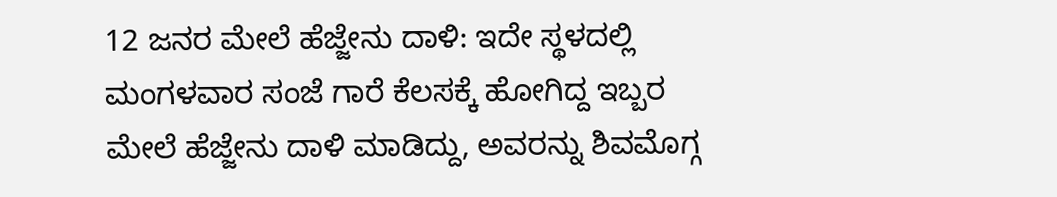12 ಜನರ ಮೇಲೆ ಹೆಜ್ಜೇನು ದಾಳಿ: ಇದೇ ಸ್ಥಳದಲ್ಲಿ ಮಂಗಳವಾರ ಸಂಜೆ ಗಾರೆ ಕೆಲಸಕ್ಕೆ ಹೋಗಿದ್ದ ಇಬ್ಬರ ಮೇಲೆ ಹೆಜ್ಜೇನು ದಾಳಿ ಮಾಡಿದ್ದು, ಅವರನ್ನು ಶಿವಮೊಗ್ಗ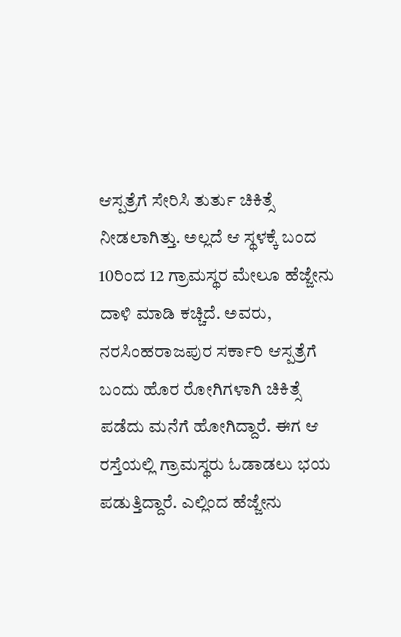ಆಸ್ಪತ್ರೆಗೆ ಸೇರಿಸಿ ತುರ್ತು ಚಿಕಿತ್ಸೆ ನೀಡಲಾಗಿತ್ತು. ಅಲ್ಲದೆ ಆ ಸ್ಥಳಕ್ಕೆ ಬಂದ 10ರಿಂದ 12 ಗ್ರಾಮಸ್ಥರ ಮೇಲೂ ಹೆಜ್ಜೇನು ದಾಳಿ ಮಾಡಿ ಕಚ್ಚಿದೆ. ಅವರು, ನರಸಿಂಹರಾಜಪುರ ಸರ್ಕಾರಿ ಆಸ್ಪತ್ರೆಗೆ ಬಂದು ಹೊರ ರೋಗಿಗಳಾಗಿ ಚಿಕಿತ್ಸೆ ಪಡೆದು ಮನೆಗೆ ಹೋಗಿದ್ದಾರೆ. ಈಗ ಆ ರಸ್ತೆಯಲ್ಲಿ ಗ್ರಾಮಸ್ಥರು ಓಡಾಡಲು ಭಯ ಪಡುತ್ತಿದ್ದಾರೆ. ಎಲ್ಲಿಂದ ಹೆಜ್ಜೇನು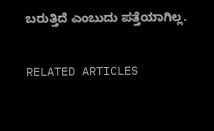ಬರುತ್ತಿದೆ ಎಂಬುದು ಪತ್ತೆಯಾಗಿಲ್ಲ.

RELATED ARTICLES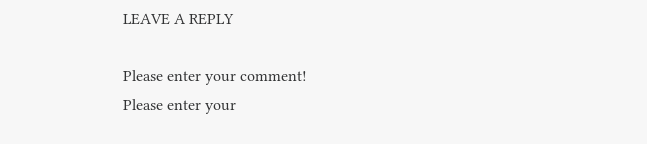LEAVE A REPLY

Please enter your comment!
Please enter your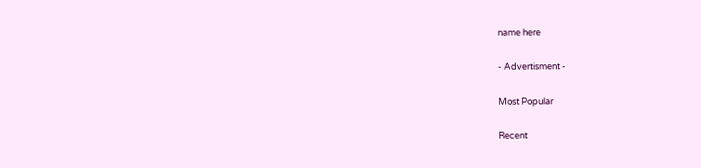name here

- Advertisment -

Most Popular

Recent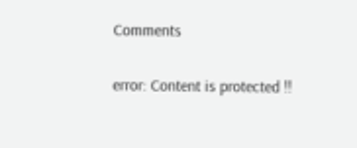Comments

error: Content is protected !!